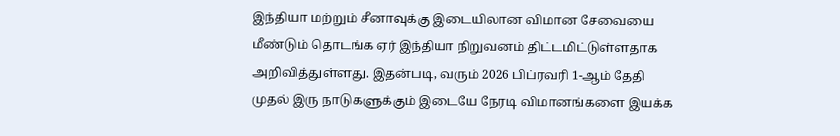இந்தியா மற்றும் சீனாவுக்கு இடையிலான விமான சேவையை மீண்டும் தொடங்க ஏர் இந்தியா நிறுவனம் திட்டமிட்டுள்ளதாக அறிவித்துள்ளது. இதன்படி, வரும் 2026 பிப்ரவரி 1-ஆம் தேதி முதல் இரு நாடுகளுக்கும் இடையே நேரடி விமானங்களை இயக்க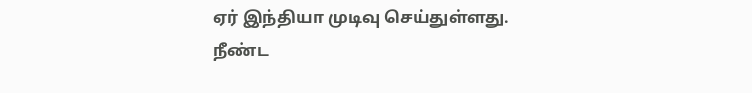ஏர் இந்தியா முடிவு செய்துள்ளது. நீண்ட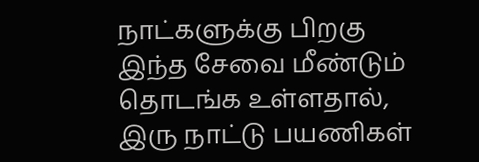நாட்களுக்கு பிறகு இந்த சேவை மீண்டும் தொடங்க உள்ளதால், இரு நாட்டு பயணிகள்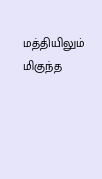மத்தியிலும் மிகுந்த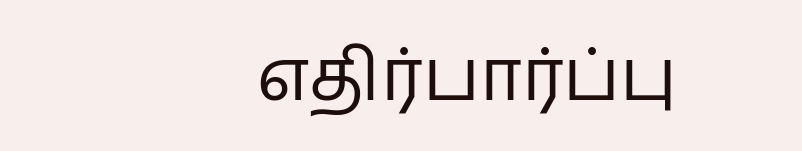எதிர்பார்ப்பு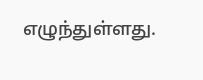எழுந்துள்ளது.